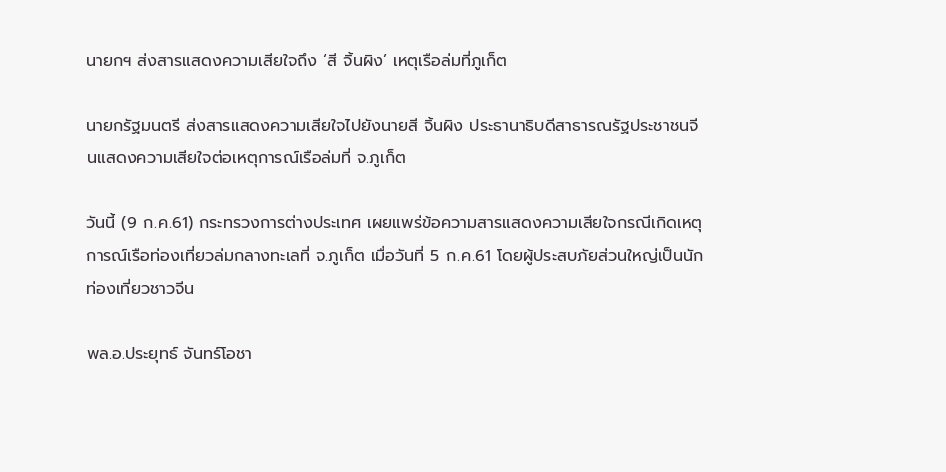นายกฯ ส่งสารแสดงความเสียใจถึง ‘สี จิ้นผิง’ เหตุเรือล่มที่ภูเก็ต

นายกรัฐมนตรี ส่งสารแสดงความเสียใจไปยังนายสี จิ้นผิง ประธานาธิบดีสาธารณรัฐประชาชนจีนแสดงความเสียใจต่อเหตุการณ์เรือล่มที่ จ.ภูเก็ต

วันนี้ (9 ก.ค.61) กระทรวงการต่างประเทศ เผยแพร่ข้อความสารแสดงความเสียใจกรณีเกิดเหตุการณ์เรือท่องเที่ยวล่มกลางทะเลที่ จ.ภูเก็ต เมื่อวันที่ 5 ก.ค.61 โดยผู้ประสบภัยส่วนใหญ่เป็นนักท่องเที่ยวชาวจีน

พล.อ.ประยุทธ์ จันทร์โอชา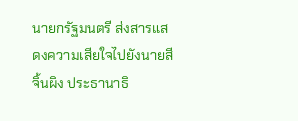นายกรัฐมนตรี ส่งสารแสดงความเสียใจไปยังนายสี จิ้นผิง ประธานาธิ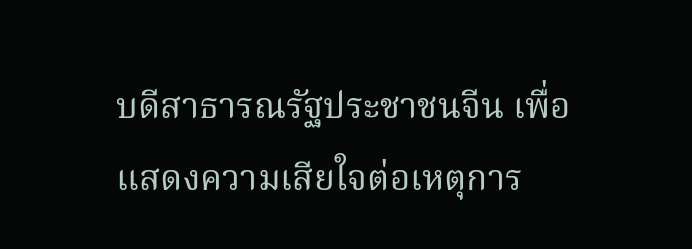บดีสาธารณรัฐประชาชนจีน เพื่อแสดงความเสียใจต่อเหตุการ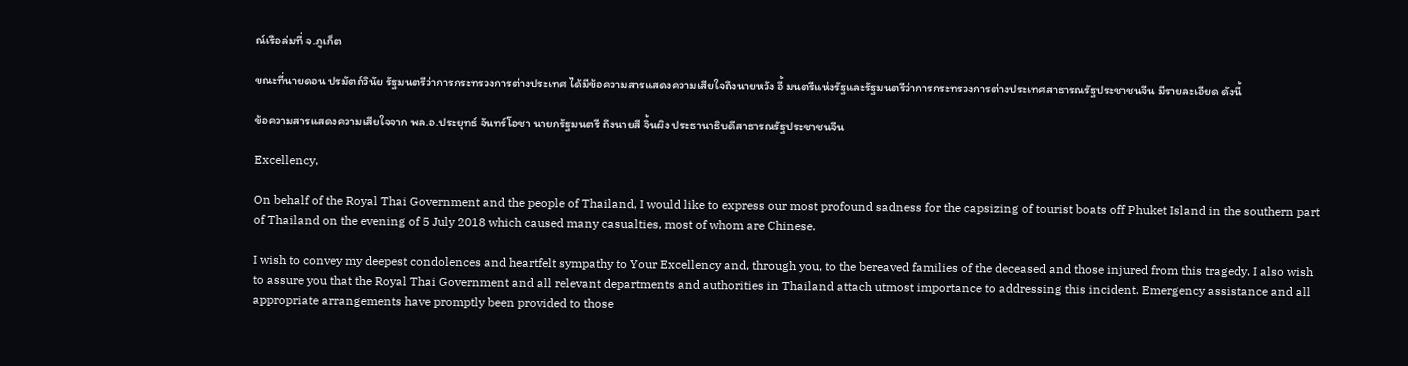ณ์เรือล่มที่ จ.ภูเก็ต

ขณะที่นายดอน ปรมัตถ์วินัย รัฐมนตรีว่าการกระทรวงการต่างประเทศ ได้มีข้อความสารแสดงความเสียใจถึงนายหวัง อี้ มนตรีแห่งรัฐและรัฐมนตรีว่าการกระทรวงการต่างประเทศสาธารณรัฐประชาชนจีน มีรายละเอียด ดังนี้

ข้อความสารแสดงความเสียใจจาก พล.อ.ประยุทธ์ จันทร์โอชา นายกรัฐมนตรี ถึงนายสี จิ้นผิง ประธานาธิบดีสาธารณรัฐประชาชนจีน

Excellency,

On behalf of the Royal Thai Government and the people of Thailand, I would like to express our most profound sadness for the capsizing of tourist boats off Phuket Island in the southern part of Thailand on the evening of 5 July 2018 which caused many casualties, most of whom are Chinese.

I wish to convey my deepest condolences and heartfelt sympathy to Your Excellency and, through you, to the bereaved families of the deceased and those injured from this tragedy. I also wish to assure you that the Royal Thai Government and all relevant departments and authorities in Thailand attach utmost importance to addressing this incident. Emergency assistance and all appropriate arrangements have promptly been provided to those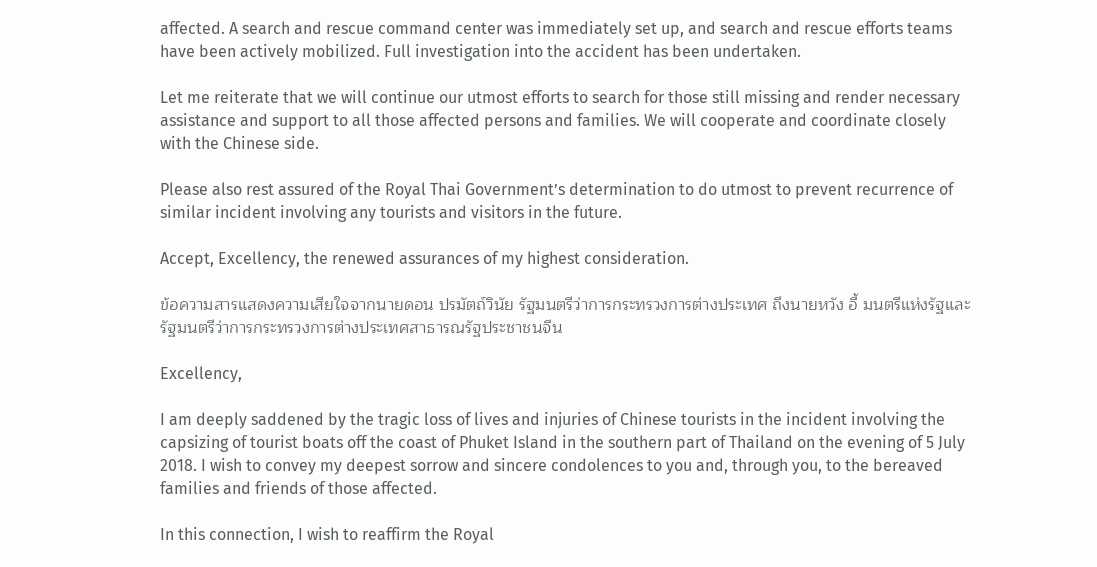affected. A search and rescue command center was immediately set up, and search and rescue efforts teams have been actively mobilized. Full investigation into the accident has been undertaken.

Let me reiterate that we will continue our utmost efforts to search for those still missing and render necessary assistance and support to all those affected persons and families. We will cooperate and coordinate closely with the Chinese side.

Please also rest assured of the Royal Thai Government’s determination to do utmost to prevent recurrence of similar incident involving any tourists and visitors in the future.

Accept, Excellency, the renewed assurances of my highest consideration.

ข้อความสารแสดงความเสียใจจากนายดอน ปรมัตถ์วินัย รัฐมนตรีว่าการกระทรวงการต่างประเทศ ถึงนายหวัง อี้ มนตรีแห่งรัฐและรัฐมนตรีว่าการกระทรวงการต่างประเทศสาธารณรัฐประชาชนจีน

Excellency,

I am deeply saddened by the tragic loss of lives and injuries of Chinese tourists in the incident involving the capsizing of tourist boats off the coast of Phuket Island in the southern part of Thailand on the evening of 5 July 2018. I wish to convey my deepest sorrow and sincere condolences to you and, through you, to the bereaved families and friends of those affected.

In this connection, I wish to reaffirm the Royal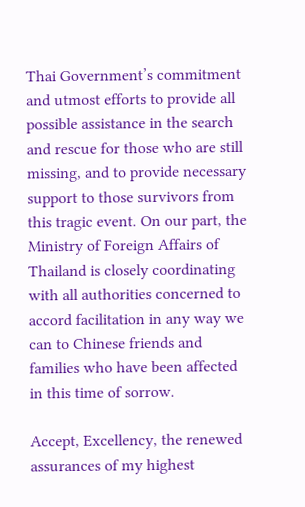Thai Government’s commitment and utmost efforts to provide all possible assistance in the search and rescue for those who are still missing, and to provide necessary support to those survivors from this tragic event. On our part, the Ministry of Foreign Affairs of Thailand is closely coordinating with all authorities concerned to accord facilitation in any way we can to Chinese friends and families who have been affected in this time of sorrow.

Accept, Excellency, the renewed assurances of my highest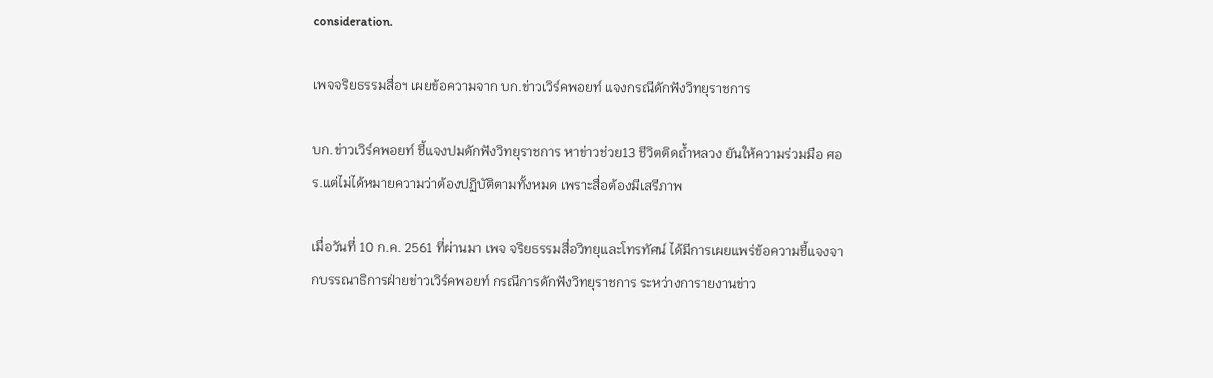consideration.

เพจจริยธรรมสื่อฯ เผยข้อความจาก บก.ข่าวเวิร์คพอยท์ แจงกรณีดักฟังวิทยุราชการ

บก.ข่าวเวิร์คพอยท์ ชี้แจงปมดักฟังวิทยุราชการ หาข่าวช่วย13 ชีวิตติดถ้ำหลวง ยันให้ความร่วมมือ ศอร.แต่ไม่ได้หมายความว่าต้องปฏิบัติตามทั้งหมด เพราะสื่อต้องมีเสรีภาพ

เมื่อวันที่ 10 ก.ค. 2561 ที่ผ่านมา เพจ จริยธรรมสื่อวิทยุและโทรทัศน์ ได้มีการเผยแพร่ข้อความชี้แจงจากบรรณาธิการฝ่ายข่าวเวิร์คพอยท์ กรณีการดักฟังวิทยุราชการ ระหว่างการายงานข่าว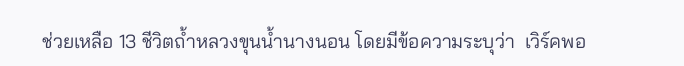ช่วยเหลือ 13 ชีวิตถ้ำหลวงขุนน้ำนางนอน โดยมีข้อความระบุว่า  เวิร์คพอ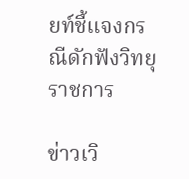ยท์ชี้แจงกรณีดักฟังวิทยุราชการ

ข่าวเวิ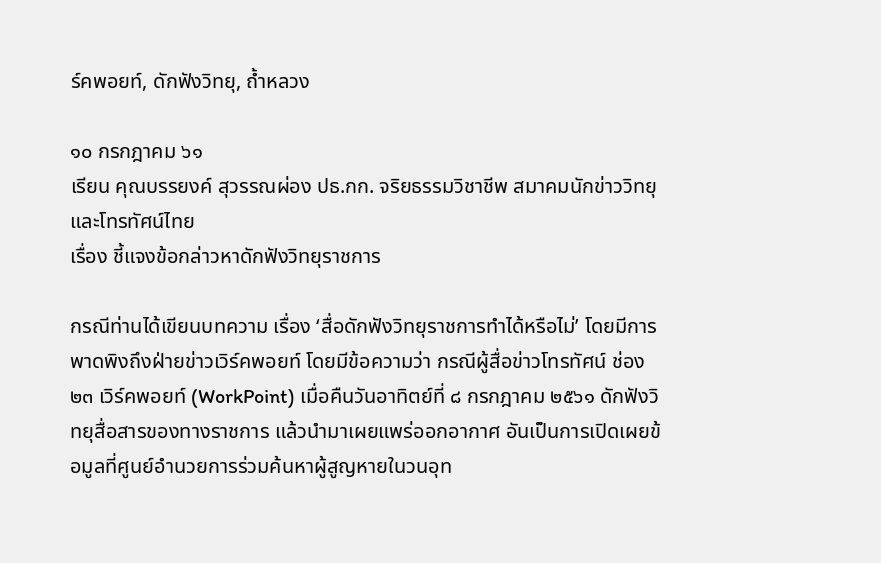ร์คพอยท์, ดักฟังวิทยุ, ถ้ำหลวง

๑๐ กรกฎาคม ๖๑
เรียน คุณบรรยงค์ สุวรรณผ่อง ปธ.กก. จริยธรรมวิชาชีพ สมาคมนักข่าววิทยุและโทรทัศน์ไทย
เรื่อง ชี้แจงข้อกล่าวหาดักฟังวิทยุราชการ

กรณีท่านได้เขียนบทความ เรื่อง ‘สื่อดักฟังวิทยุราชการทำได้หรือไม่’ โดยมีการพาดพิงถึงฝ่ายข่าวเวิร์คพอยท์ โดยมีข้อความว่า กรณีผู้สื่อข่าวโทรทัศน์ ช่อง ๒๓ เวิร์คพอยท์ (WorkPoint) เมื่อคืนวันอาทิตย์ที่ ๘ กรกฎาคม ๒๕๖๑ ดักฟังวิทยุสื่อสารของทางราชการ แล้วนำมาเผยแพร่ออกอากาศ อันเป็นการเปิดเผยข้อมูลที่ศูนย์อำนวยการร่วมค้นหาผู้สูญหายในวนอุท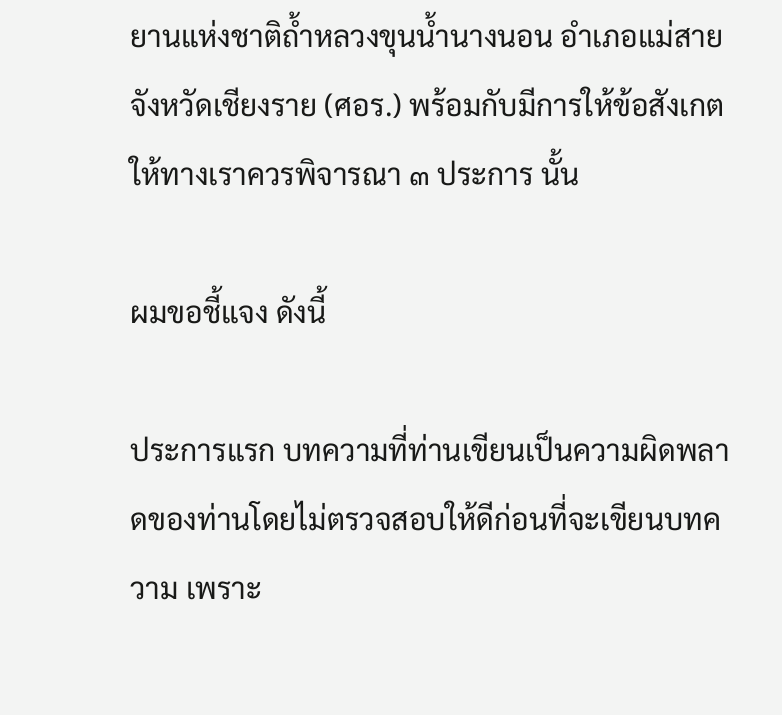ยานแห่งชาติถ้ำหลวงขุนน้ำนางนอน อำเภอแม่สาย จังหวัดเชียงราย (ศอร.) พร้อมกับมีการให้ข้อสังเกตให้ทางเราควรพิจารณา ๓ ประการ นั้น

ผมขอชี้แจง ดังนี้

ประการแรก บทความที่ท่านเขียนเป็นความผิดพลาดของท่านโดยไม่ตรวจสอบให้ดีก่อนที่จะเขียนบทความ เพราะ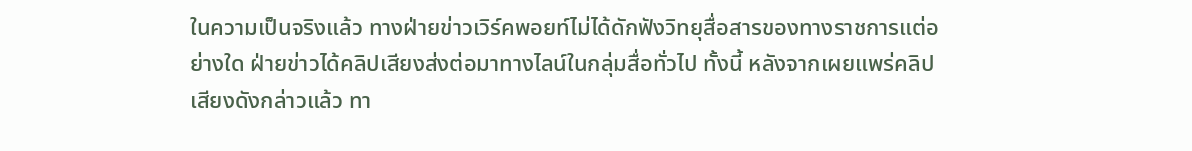ในความเป็นจริงแล้ว ทางฝ่ายข่าวเวิร์คพอยท์ไม่ได้ดักฟังวิทยุสื่อสารของทางราชการแต่อย่างใด ฝ่ายข่าวได้คลิปเสียงส่งต่อมาทางไลน์ในกลุ่มสื่อทั่วไป ทั้งนี้ หลังจากเผยแพร่คลิปเสียงดังกล่าวแล้ว ทา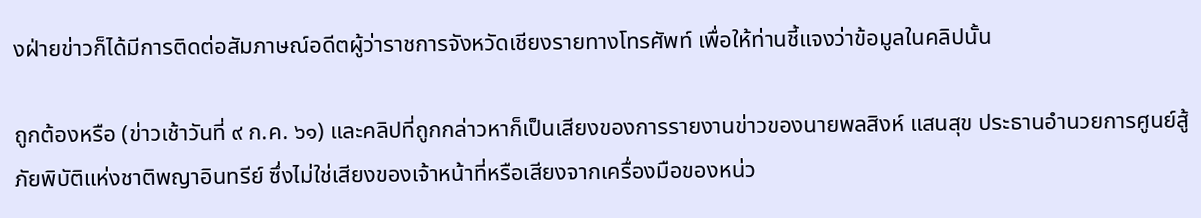งฝ่ายข่าวก็ได้มีการติดต่อสัมภาษณ์อดีตผู้ว่าราชการจังหวัดเชียงรายทางโทรศัพท์ เพื่อให้ท่านชี้แจงว่าข้อมูลในคลิปนั้น

ถูกต้องหรือ (ข่าวเช้าวันที่ ๙ ก.ค. ๖๑) และคลิปที่ถูกกล่าวหาก็เป็นเสียงของการรายงานข่าวของนายพลสิงห์ แสนสุข ประธานอำนวยการศูนย์สู้ภัยพิบัติแห่งชาติพญาอินทรีย์ ซึ่งไม่ใช่เสียงของเจ้าหน้าที่หรือเสียงจากเครื่องมือของหน่ว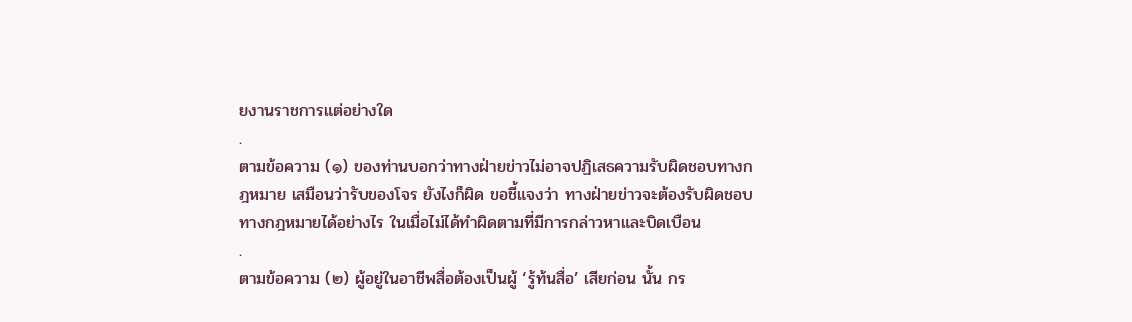ยงานราชการแต่อย่างใด
.
ตามข้อความ (๑) ของท่านบอกว่าทางฝ่ายข่าวไม่อาจปฏิเสธความรับผิดชอบทางกฎหมาย เสมือนว่ารับของโจร ยังไงก็ผิด ขอชี้แจงว่า ทางฝ่ายข่าวจะต้องรับผิดชอบทางกฎหมายได้อย่างไร ในเมื่อไม่ได้ทำผิดตามที่มีการกล่าวหาและบิดเบือน
.
ตามข้อความ (๒) ผู้อยู่ในอาชีพสื่อต้องเป็นผู้ ‘รู้ท้นสื่อ’ เสียก่อน นั้น กร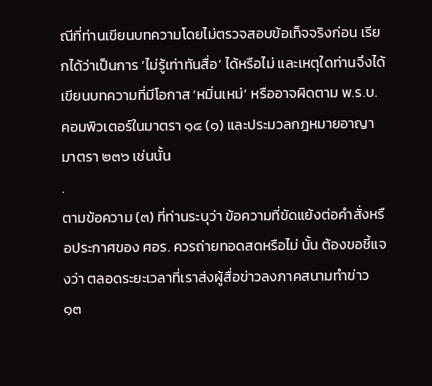ณีที่ท่านเขียนบทความโดยไม่ตรวจสอบข้อเท็จจริงก่อน เรียกได้ว่าเป็นการ ‘ไม่รู้เท่าทันสื่อ’ ได้หรือไม่ และเหตุใดท่านจึงได้เขียนบทความที่มีโอกาส ‘หมิ่นเหม่’ หรืออาจผิดตาม พ.ร.บ. คอมพิวเตอร์ในมาตรา ๑๔ (๑) และประมวลกฎหมายอาญา มาตรา ๒๓๖ เช่นนั้น
.
ตามข้อความ (๓) ที่ท่านระบุว่า ข้อความที่ขัดแย้งต่อคำสั่งหรือประกาศของ ศอร. ควรถ่ายทอดสดหรือไม่ นั้น ต้องขอชี้แจงว่า ตลอดระยะเวลาที่เราส่งผู้สื่อข่าวลงภาคสนามทำข่าว ๑๓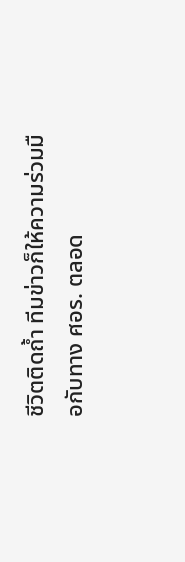ชีวิตติดถ้ำ ทีมข่าวก็ให้ความร่วมมือกับทาง ศอร. ตลอด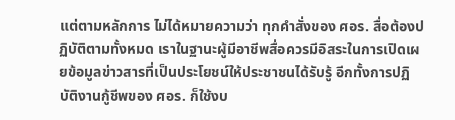แต่ตามหลักการ ไม่ได้หมายความว่า ทุกคำสั่งของ ศอร. สื่อต้องปฏิบัติตามทั้งหมด เราในฐานะผู้มีอาชีพสื่อควรมีอิสระในการเปิดเผยข้อมูลข่าวสารที่เป็นประโยชน์ให้ประชาชนได้รับรู้ อีกทั้งการปฏิบัติงานกู้ชีพของ ศอร. ก็ใช้งบ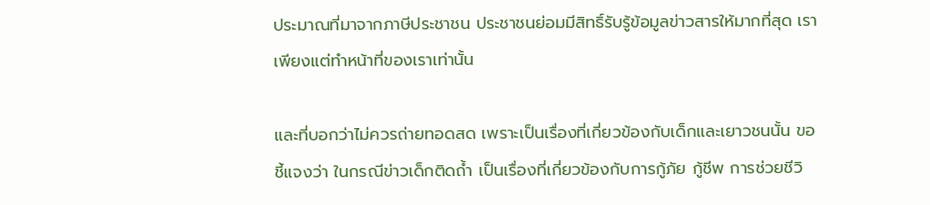ประมาณที่มาจากภาษีประชาชน ประชาชนย่อมมีสิทธิ์รับรู้ข้อมูลข่าวสารให้มากที่สุด เราเพียงแต่ทำหน้าที่ของเราเท่านั้น

และที่บอกว่าไม่ควรถ่ายทอดสด เพราะเป็นเรื่องที่เกี่ยวข้องกับเด็กและเยาวชนนั้น ขอชี้แจงว่า ในกรณีข่าวเด็กติดถ้ำ เป็นเรื่องที่เกี่ยวข้องกับการกู้ภัย กู้ชีพ การช่วยชีวิ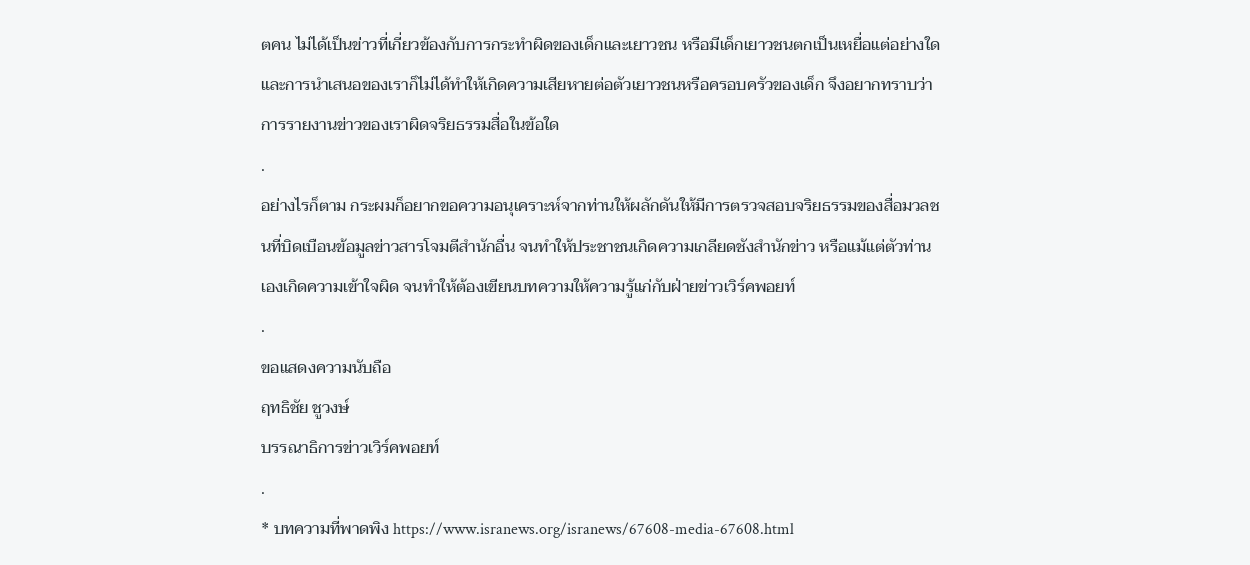ตคน ไม่ได้เป็นข่าวที่เกี่ยวข้องกับการกระทำผิดของเด็กและเยาวชน หรือมีเด็กเยาวชนตกเป็นเหยื่อแต่อย่างใด และการนำเสนอของเราก็ไม่ได้ทำให้เกิดความเสียหายต่อตัวเยาวชนหรือครอบครัวของเด็ก จึงอยากทราบว่าการรายงานข่าวของเราผิดจริยธรรมสื่อในข้อใด
.
อย่างไรก็ตาม กระผมก็อยากขอความอนุเคราะห์จากท่านให้ผลักดันให้มีการตรวจสอบจริยธรรมของสื่อมวลชนที่บิดเบือนข้อมูลข่าวสารโจมตีสำนักอื่น จนทำให้ประชาชนเกิดความเกลียดชังสำนักข่าว หรือแม้แต่ตัวท่านเองเกิดความเข้าใจผิด จนทำให้ต้องเขียนบทความให้ความรู้แก่กับฝ่ายข่าวเวิร์คพอยท์
.
ขอแสดงความนับถือ
ฤทธิชัย ชูวงษ์
บรรณาธิการข่าวเวิร์คพอยท์
.
* บทความที่พาดพิง https://www.isranews.org/isranews/67608-media-67608.html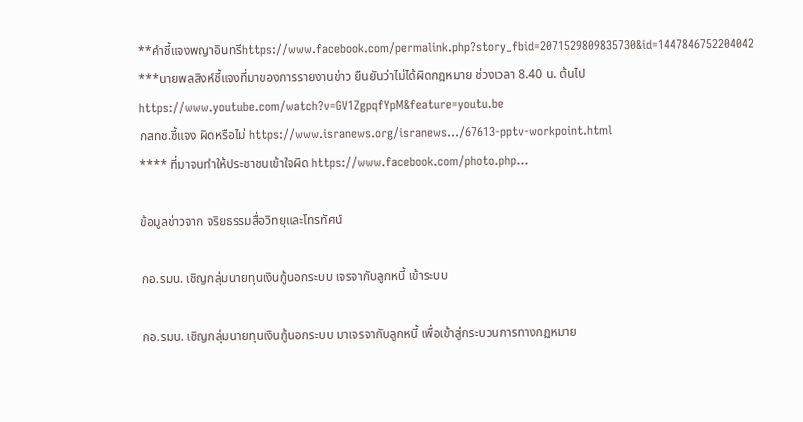**คำชี้แจงพญาอินทรีhttps://www.facebook.com/permalink.php?story_fbid=2071529809835730&id=1447846752204042
***นายพลสิงห์ชี้แจงที่มาของการรายงานข่าว ยืนยันว่าไม่ได้ผิดกฎหมาย ช่วงเวลา 8.40 น. ต้นไปhttps://www.youtube.com/watch?v=GV1ZgpqfYpM&feature=youtu.be
กสทช.ชี้แจง ผิดหรือไม่ https://www.isranews.org/isranews…/67613-pptv-workpoint.html
**** ที่มาจนทำให้ประชาชนเข้าใจผิด https://www.facebook.com/photo.php…

ข้อมูลข่าวจาก จริยธรรมสื่อวิทยุและโทรทัศน์

กอ.รมน. เชิญกลุ่มนายทุนเงินกู้นอกระบบ เจรจากับลูกหนี้ เข้าระบบ

กอ.รมน. เชิญกลุ่มนายทุนเงินกู้นอกระบบ มาเจรจากับลูกหนี้ เพื่อเข้าสู่กระบวนการทางกฏหมาย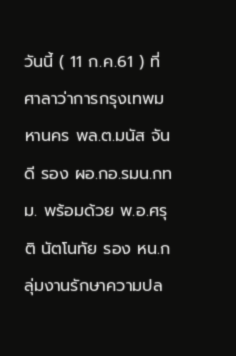วันนี้ ( 11 ก.ค.61 ) ที่ ศาลาว่าการกรุงเทพมหานคร พล.ต.มนัส จันดี รอง ผอ.กอ.รมน.กทม. พร้อมด้วย พ.อ.ศรุติ นัตโนทัย รอง หน.กลุ่มงานรักษาความปล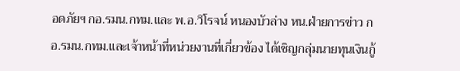อดภัยฯ กอ.รมน.กทม.และ พ.อ.วิโรจน์ หนองบัวล่าง หน.ฝ่ายการข่าว กอ.รมน.กทม.และเจ้าหน้าที่หน่วยงานที่เกี่ยวข้อง ได้เชิญกลุ่มนายทุนเงินกู้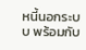หนี้นอกระบบ พร้อมกับ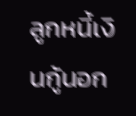ลูกหนี้เงินกู้นอก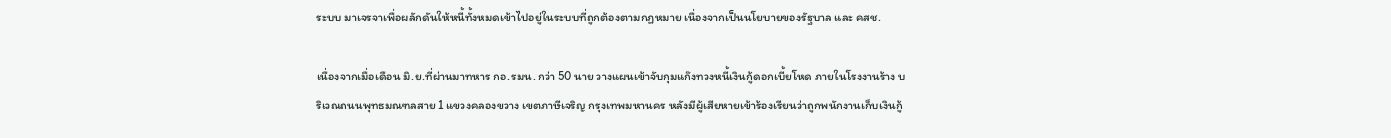ระบบ มาเจรจาเพื่อผลักดันให้หนี้ทั้งหมดเข้าไปอยู่ในระบบที่ถูกต้องตามกฏหมาย เนื่องจากเป็นนโยบายของรัฐบาล และ คสช.

เนื่องจากเมื่อเดือน มิ.ย.ที่ผ่านมาทหาร กอ.รมน. กว่า 50 นาย วางแผนเข้าจับกุมแก๊งทวงหนี้เงินกู้ดอกเบี้ยโหด ภายในโรงงานร้าง บริเวณถนนพุทธมณฑลสาย 1 แขวงคลองขวาง เขตภาษีเจริญ กรุงเทพมหานคร หลังมีผู้เสียหายเข้าร้องเรียนว่าถูกพนักงานเก็บเงินกู้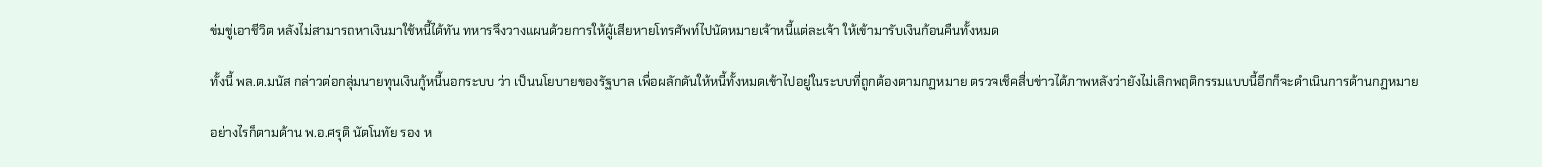ข่มขู่เอาชีวิต หลังไม่สามารถหาเงินมาใช้หนี้ได้ทัน ทหารจึงวางแผนด้วยการให้ผู้เสียหายโทรศัพท์ไปนัดหมายเจ้าหนี้แต่ละเจ้า ให้เข้ามารับเงินก้อนคืนทั้งหมด

ทั้งนี้ พล.ต.มนัส กล่าวต่อกลุ่มนายทุนเงินกู้หนี้นอกระบบ ว่า เป็นนโยบายของรัฐบาล เพื่อผลักดันให้หนี้ทั้งหมดเข้าไปอยู่ในระบบที่ถูกต้องตามกฏหมาย ตรวจเช็คสื่บข่าวได้ภาพหลังว่ายังไม่เลิกพฤติกรรมแบบนี้อีกก็จะดำเนินการด้านกฏหมาย

อย่างไรก็ตามด้าน พ.อ.ศรุติ นัตโนทัย รอง ห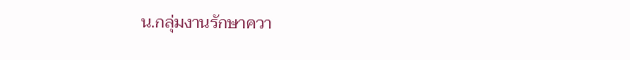น.กลุ่มงานรักษาควา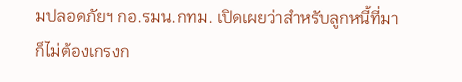มปลอดภัยฯ กอ.รมน.กทม. เปิดเผยว่าสำหรับลูกหนี้ที่มาก็ไม่ต้องเกรงก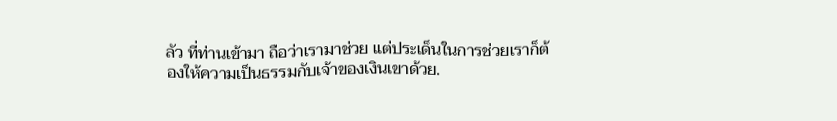ลัว ที่ท่านเข้ามา ถือว่าเรามาช่วย แต่ประเด็นในการช่วยเราก็ต้องให้ความเป็นธรรมกับเจ้าของเงินเขาด้วย.